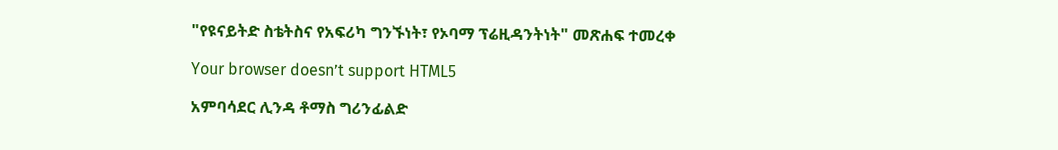"የዩናይትድ ስቴትስና የአፍሪካ ግንኙነት፣ የኦባማ ፕሬዚዳንትነት" መጽሐፍ ተመረቀ

Your browser doesn’t support HTML5

አምባሳደር ሊንዳ ቶማስ ግሪንፊልድ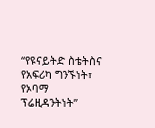“የዩናይትድ ስቴትስና የአፍሪካ ግንኙነት፣ የኦባማ ፕሬዚዳንትነት”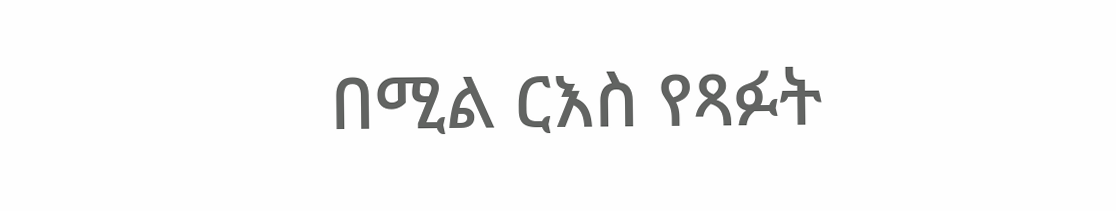በሚል ርእስ የጻፉት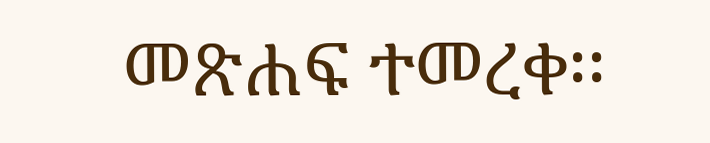መጽሐፍ ተመረቀ፡፡